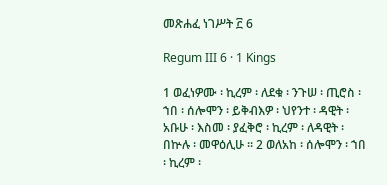መጽሐፈ ነገሥት ፫ 6

Regum III 6 · 1 Kings

1 ወፈነዎሙ ፡ ኪረም ፡ ለደቁ ፡ ንጉሠ ፡ ጢሮስ ፡ ኀበ ፡ ሰሎሞን ፡ ይቅብእዎ ፡ ህየንተ ፡ ዳዊት ፡ አቡሁ ፡ እስመ ፡ ያፈቅሮ ፡ ኪረም ፡ ለዳዊት ፡ በኵሉ ፡ መዋዕሊሁ ። 2 ወለአከ ፡ ሰሎሞን ፡ ኀበ ፡ ኪረም ፡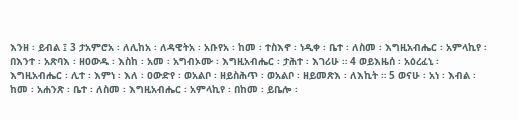እንዘ ፡ ይብል ፤ 3 ታአምሮአ ፡ ለሊከአ ፡ ለዳዊትአ ፡ አቡየአ ፡ ከመ ፡ ተስእኖ ፡ ነዲቀ ፡ ቤተ ፡ ለስመ ፡ እግዚአብሔር ፡ አምላኪየ ፡ በእንተ ፡ አጽባእ ፡ ዘዐውዱ ፡ እስከ ፡ አመ ፡ አግብኦሙ ፡ እግዚአብሔር ፡ ታሕተ ፡ እገሪሁ ። 4 ወይእዜሰ ፡ አዕረፈኒ ፡ እግዚአብሔር ፡ ሊተ ፡ እምነ ፡ እለ ፡ ዐውድየ ፡ ወአልቦ ፡ ዘይስሕጥ ፡ ወአልቦ ፡ ዘይመጽእ ፡ ለእኪት ። 5 ወናሁ ፡ አነ ፡ እብል ፡ ከመ ፡ አሐንጽ ፡ ቤተ ፡ ለስመ ፡ እግዚአብሔር ፡ አምላኪየ ፡ በከመ ፡ ይቤሎ ፡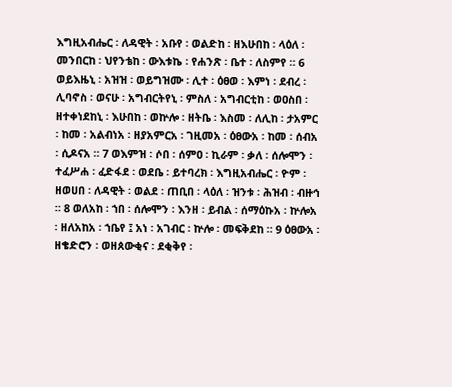እግዚአብሔር ፡ ለዳዊት ፡ አቡየ ፡ ወልድከ ፡ ዘእሁበከ ፡ ላዕለ ፡ መንበርከ ፡ ህየንቴከ ፡ ውእቱኬ ፡ የሐንጽ ፡ ቤተ ፡ ለስምየ ። 6 ወይእዜኒ ፡ አዝዝ ፡ ወይግዝሙ ፡ ሊተ ፡ ዕፀወ ፡ እምነ ፡ ደብረ ፡ ሊባኖስ ፡ ወናሁ ፡ አግብርትየኒ ፡ ምስለ ፡ አግብርቲከ ፡ ወዐስበ ፡ ዘተቀነደከኒ ፡ እሁበከ ፡ ወኵሎ ፡ ዘትቤ ፡ እስመ ፡ ለሊከ ፡ ታአምር ፡ ከመ ፡ አልብነአ ፡ ዘያአምርአ ፡ ገዚመአ ፡ ዕፀውአ ፡ ከመ ፡ ሰብአ ፡ ሲዶናአ ። 7 ወእምዝ ፡ ሶበ ፡ ሰምዐ ፡ ኪራም ፡ ቃለ ፡ ሰሎሞን ፡ ተፈሥሐ ፡ ፈድፋደ ፡ ወደቤ ፡ ይተባረክ ፡ እግዚአብሔር ፡ ዮም ፡ ዘወሀበ ፡ ለዳዊት ፡ ወልደ ፡ ጠቢበ ፡ ላዕለ ፡ ዝንቱ ፡ ሕዝብ ፡ ብዙኅ ። 8 ወለአከ ፡ ኀበ ፡ ሰሎሞን ፡ እንዘ ፡ ይብል ፡ ሰማዕኩአ ፡ ኵሎአ ፡ ዘለአከአ ፡ ኀቤየ ፤ አነ ፡ አገብር ፡ ኵሎ ፡ መፍቅደከ ። 9 ዕፀውአ ፡ ዘቄድሮን ፡ ወዘጰውቂና ፡ ደቂቅየ ፡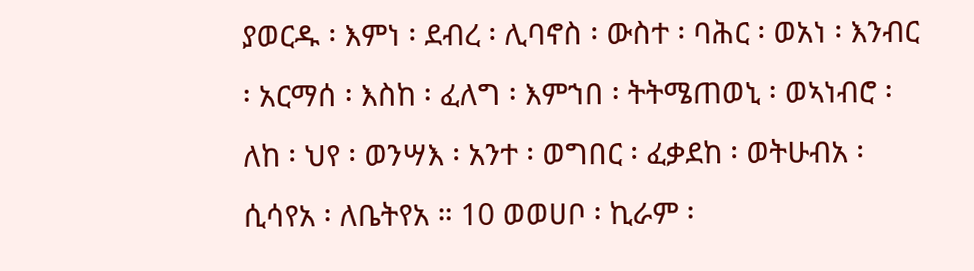ያወርዱ ፡ እምነ ፡ ደብረ ፡ ሊባኖስ ፡ ውስተ ፡ ባሕር ፡ ወአነ ፡ እንብር ፡ አርማሰ ፡ እስከ ፡ ፈለግ ፡ እምኀበ ፡ ትትሜጠወኒ ፡ ወኣነብሮ ፡ ለከ ፡ ህየ ፡ ወንሣእ ፡ አንተ ፡ ወግበር ፡ ፈቃደከ ፡ ወትሁብአ ፡ ሲሳየአ ፡ ለቤትየአ ። 10 ወወሀቦ ፡ ኪራም ፡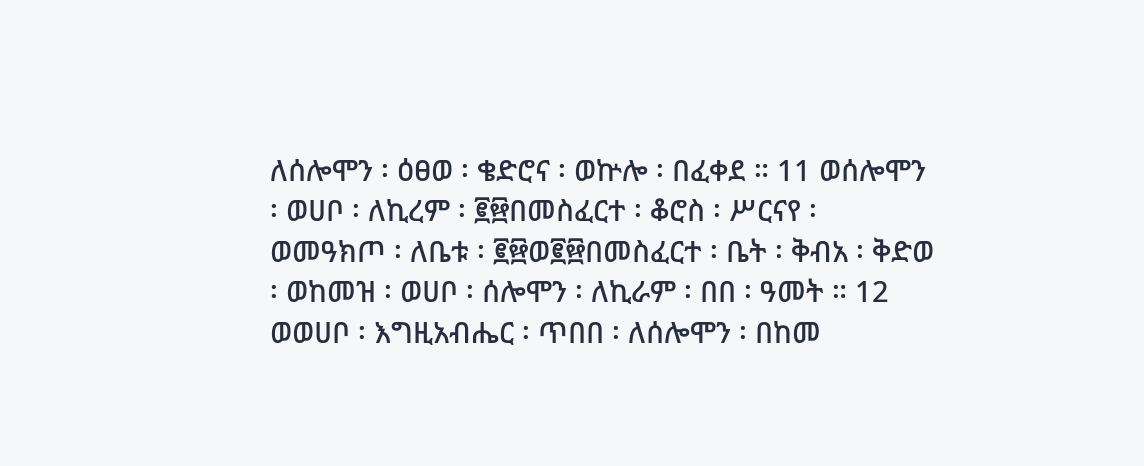ለሰሎሞን ፡ ዕፀወ ፡ ቄድሮና ፡ ወኵሎ ፡ በፈቀደ ። 11 ወሰሎሞን ፡ ወሀቦ ፡ ለኪረም ፡ ፪፼በመስፈርተ ፡ ቆሮስ ፡ ሥርናየ ፡ ወመዓክጦ ፡ ለቤቱ ፡ ፪፼ወ፪፼በመስፈርተ ፡ ቤት ፡ ቅብአ ፡ ቅድወ ፡ ወከመዝ ፡ ወሀቦ ፡ ሰሎሞን ፡ ለኪራም ፡ በበ ፡ ዓመት ። 12 ወወሀቦ ፡ እግዚአብሔር ፡ ጥበበ ፡ ለሰሎሞን ፡ በከመ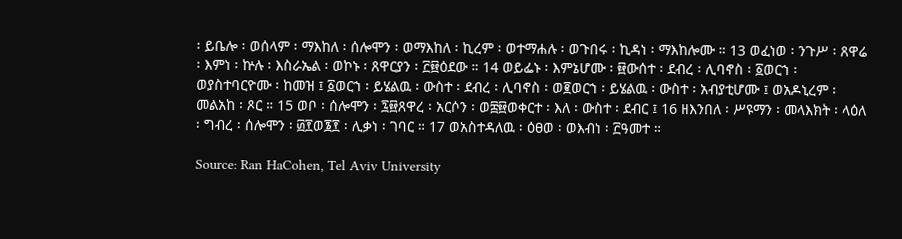፡ ይቤሎ ፡ ወሰላም ፡ ማእከለ ፡ ሰሎሞን ፡ ወማእከለ ፡ ኪረም ፡ ወተማሐሉ ፡ ወጉበሩ ፡ ኪዳነ ፡ ማእከሎሙ ። 13 ወፈነወ ፡ ንጉሥ ፡ ጸዋሬ ፡ እምነ ፡ ኵሉ ፡ እስራኤል ፡ ወኮኑ ፡ ጸዋርያን ፡ ፫፼ዕደው ። 14 ወይፌኑ ፡ እምኔሆሙ ፡ ፼ውሰተ ፡ ደብረ ፡ ሊባኖስ ፡ ፩ወርኀ ፡ ወያስተባርዮሙ ፡ ከመዝ ፤ ፩ወርኀ ፡ ይሄልዉ ፡ ውስተ ፡ ደብረ ፡ ሊባኖስ ፡ ወ፪ወርኀ ፡ ይሄልዉ ፡ ውስተ ፡ አብያቲሆሙ ፤ ወአዶኒረም ፡ መልአከ ፡ ጾር ። 15 ወቦ ፡ ሰሎሞን ፡ ፯፼ጸዋረ ፡ አርሶን ፡ ወ፰፼ወቀርተ ፡ እለ ፡ ውስተ ፡ ደብር ፤ 16 ዘእንበለ ፡ ሥዩማን ፡ መላእክት ፡ ላዕለ ፡ ግብረ ፡ ሰሎሞን ፡ ፴፻ወ፮፻ ፡ ሊቃነ ፡ ገባር ። 17 ወአስተዳለዉ ፡ ዕፀወ ፡ ወእብነ ፡ ፫ዓመተ ።

Source: Ran HaCohen, Tel Aviv University